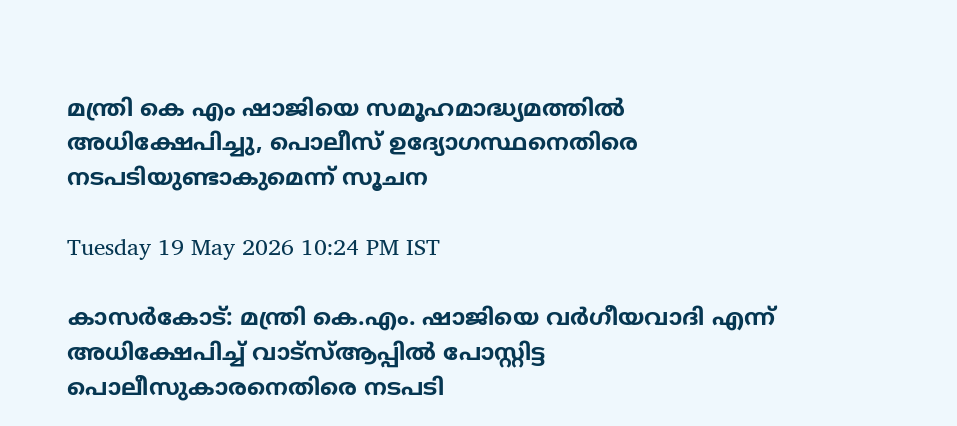മന്ത്രി കെ എം ഷാജിയെ സമൂഹമാദ്ധ്യമത്തിൽ അധിക്ഷേപിച്ചു, പൊലീസ് ഉദ്യോഗസ്ഥനെതിരെ നടപടിയുണ്ടാകുമെന്ന് സൂചന

Tuesday 19 May 2026 10:24 PM IST

കാസർകോട്: മന്ത്രി കെ.എം. ഷാജിയെ വർഗീയവാദി എന്ന് അധിക്ഷേപിച്ച് വാട്സ്ആപ്പിൽ പോസ്റ്റിട്ട പൊലീസുകാരനെതിരെ നടപടി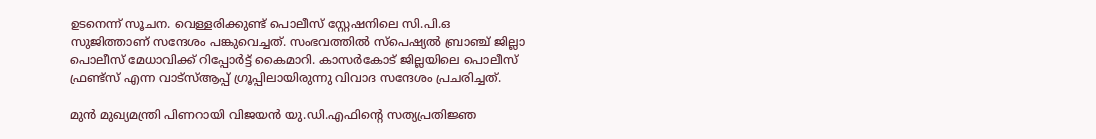ഉടനെന്ന് സൂചന. വെള്ളരിക്കുണ്ട് പൊലീസ് സ്റ്റേഷനിലെ സി.പി.ഒ സുജിത്താണ് സന്ദേശം പങ്കുവെച്ചത്. സംഭവത്തിൽ സ്‌പെഷ്യൽ ബ്രാഞ്ച് ജില്ലാ പൊലീസ് മേധാവിക്ക് റിപ്പോർട്ട് കൈമാറി. കാസർകോട് ജില്ലയിലെ പൊലീസ് ഫ്രണ്ട്സ് എന്ന വാട്സ്ആപ്പ് ഗ്രൂപ്പിലായിരുന്നു വിവാദ സന്ദേശം പ്രചരിച്ചത്.

മുൻ മുഖ്യമന്ത്രി പിണറായി വിജയൻ യു.ഡി.എഫിന്റെ സത്യപ്രതിജ്ഞ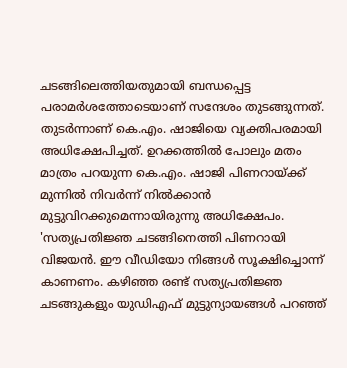ചടങ്ങിലെത്തിയതുമായി ബന്ധപ്പെട്ട പരാമർശത്തോടെയാണ് സന്ദേശം തുടങ്ങുന്നത്. തുടർന്നാണ് കെ.എം. ഷാജിയെ വ്യക്തിപരമായി അധിക്ഷേപിച്ചത്. ഉറക്കത്തിൽ പോലും മതം മാത്രം പറയുന്ന കെ.എം. ഷാജി പിണറായ്ക്ക് മുന്നിൽ നിവർന്ന് നിൽക്കാൻ മുട്ടുവിറക്കുമെന്നായിരുന്നു അധിക്ഷേപം. 'സത്യപ്രതിജ്ഞ ചടങ്ങിനെത്തി പിണറായി വിജയൻ. ഈ വീഡിയോ നിങ്ങൾ സൂക്ഷിച്ചൊന്ന് കാണണം. കഴിഞ്ഞ രണ്ട് സത്യപ്രതിജ്ഞ ചടങ്ങുകളും യുഡിഎഫ്‌ മുട്ടുന്യായങ്ങൾ പറഞ്ഞ്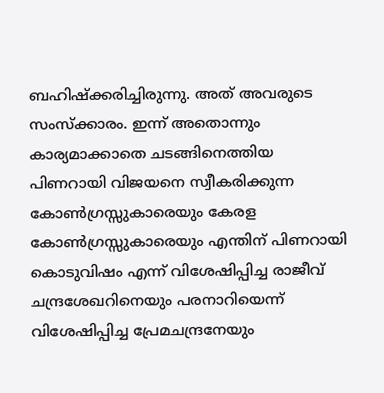ബഹിഷ്‌ക്കരിച്ചിരുന്നു. അത് അവരുടെ സംസ്‌ക്കാരം. ഇന്ന് അതൊന്നും കാര്യമാക്കാതെ ചടങ്ങിനെത്തിയ പിണറായി വിജയനെ സ്വീകരിക്കുന്ന കോൺഗ്രസ്സുകാരെയും കേരള കോൺഗ്രസ്സുകാരെയും എന്തിന് പിണറായി കൊടുവിഷം എന്ന് വിശേഷിപ്പിച്ച രാജീവ് ചന്ദ്രശേഖറിനെയും പരനാറിയെന്ന് വിശേഷിപ്പിച്ച പ്രേമചന്ദ്രനേയും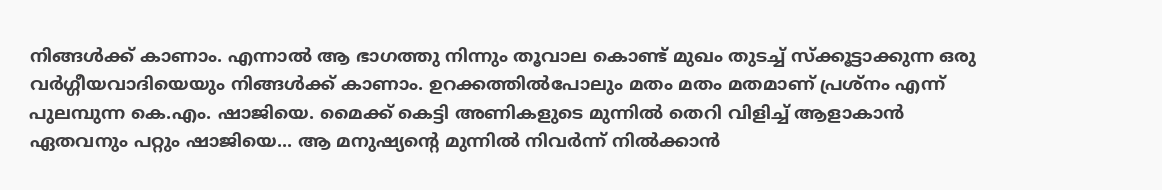നിങ്ങൾക്ക് കാണാം. എന്നാൽ ആ ഭാഗത്തു നിന്നും തൂവാല കൊണ്ട് മുഖം തുടച്ച് സ്‌ക്കൂട്ടാക്കുന്ന ഒരു വർഗ്ഗീയവാദിയെയും നിങ്ങൾക്ക് കാണാം. ഉറക്കത്തിൽപോലും മതം മതം മതമാണ് പ്രശ്നം എന്ന് പുലമ്പുന്ന കെ.എം. ഷാജിയെ. മൈക്ക് കെട്ടി അണികളുടെ മുന്നിൽ തെറി വിളിച്ച് ആളാകാൻ ഏതവനും പറ്റും ഷാജിയെ... ആ മനുഷ്യന്റെ മുന്നിൽ നിവർന്ന് നിൽക്കാൻ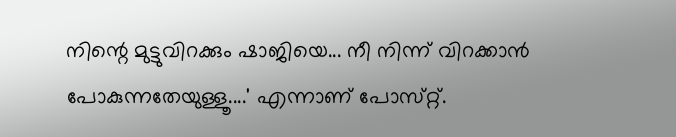നിന്റെ മുട്ടുവിറക്കും ഷാജിയെ... നീ നിന്ന് വിറക്കാൻ പോകുന്നതേയുള്ളൂ....' എന്നാണ്‌ പോസ്‌റ്റ്‌.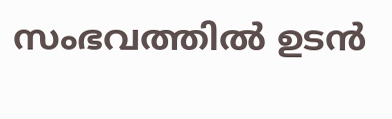സംഭവത്തിൽ ഉടൻ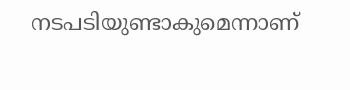നടപടിയുണ്ടാകുമെന്നാണ്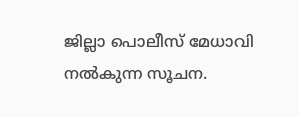ജില്ലാ പൊലീസ് മേധാവി നൽകുന്ന സൂചന.